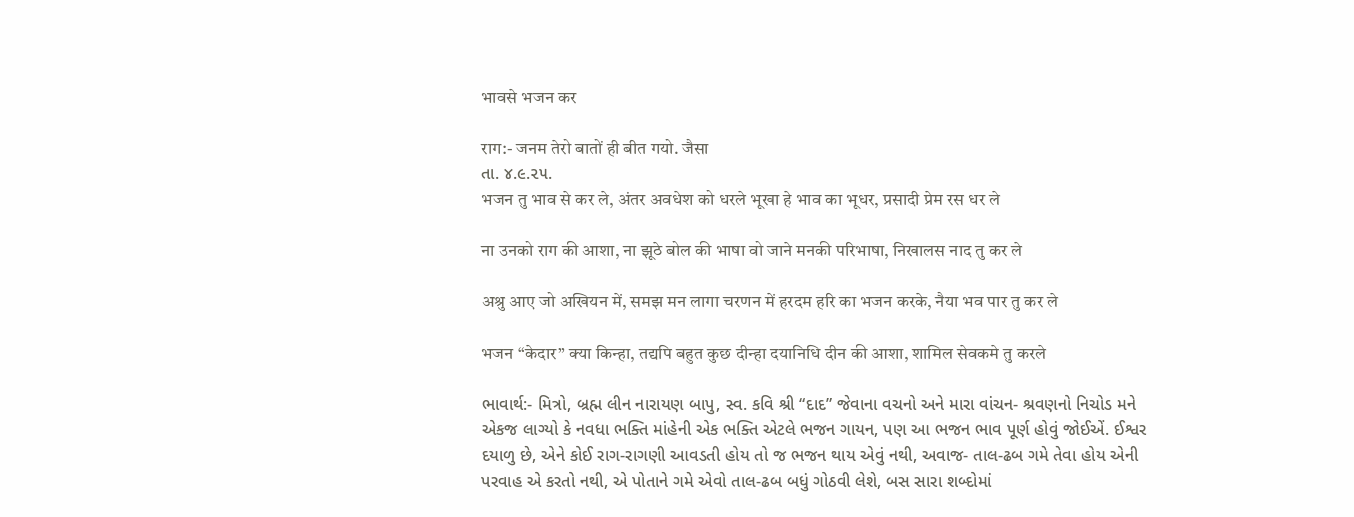भावसे भजन कर

राग:- जनम तेरो बातों ही बीत गयो. जैसा
તા. ૪.૯.૨૫.
भजन तु भाव से कर ले, अंतर अवधेश को धरले भूखा हे भाव का भूधर, प्रसादी प्रेम रस धर ले

ना उनको राग की आशा, ना झूठे बोल की भाषा वो जाने मनकी परिभाषा, निखालस नाद तु कर ले

अश्रु आए जो अखियन में, समझ मन लागा चरणन में हरदम हरि का भजन करके, नैया भव पार तु कर ले

भजन “केदार” क्या किन्हा, तद्यपि बहुत कुछ दीन्हा दयानिधि दीन की आशा, शामिल सेवकमे तु करले

ભાવાર્થ:- મિત્રો, બ્રહ્મ લીન નારાયણ બાપુ, સ્વ. કવિ શ્રી “દાદ” જેવાના વચનો અને મારા વાંચન- શ્રવણનો નિચોડ મને એકજ લાગ્યો કે નવધા ભક્તિ માંહેની એક ભક્તિ એટલે ભજન ગાયન, પણ આ ભજન ભાવ પૂર્ણ હોવું જોઈએં. ઈશ્વર દયાળુ છે, એને કોઈ રાગ-રાગણી આવડતી હોય તો જ ભજન થાય એવું નથી, અવાજ- તાલ-ઢબ ગમે તેવા હોય એની પરવાહ એ કરતો નથી, એ પોતાને ગમે એવો તાલ-ઢબ બધું ગોઠવી લેશે, બસ સારા શબ્દોમાં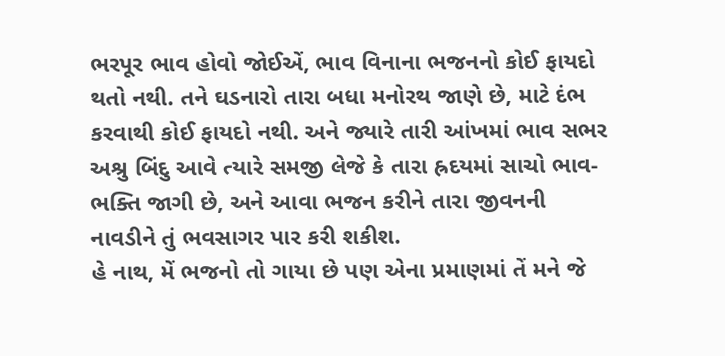ભરપૂર ભાવ હોવો જોઈએં, ભાવ વિનાના ભજનનો કોઈ ફાયદો થતો નથી. તને ઘડનારો તારા બધા મનોરથ જાણે છે, માટે દંભ કરવાથી કોઈ ફાયદો નથી. અને જ્યારે તારી આંખમાં ભાવ સભર અશ્રુ બિંદુ આવે ત્યારે સમજી લેજે કે તારા હ્રદયમાં સાચો ભાવ-ભક્તિ જાગી છે, અને આવા ભજન કરીને તારા જીવનની નાવડીને તું ભવસાગર પાર કરી શકીશ.
હે નાથ, મેં ભજનો તો ગાયા છે પણ એના પ્રમાણમાં તેં મને જે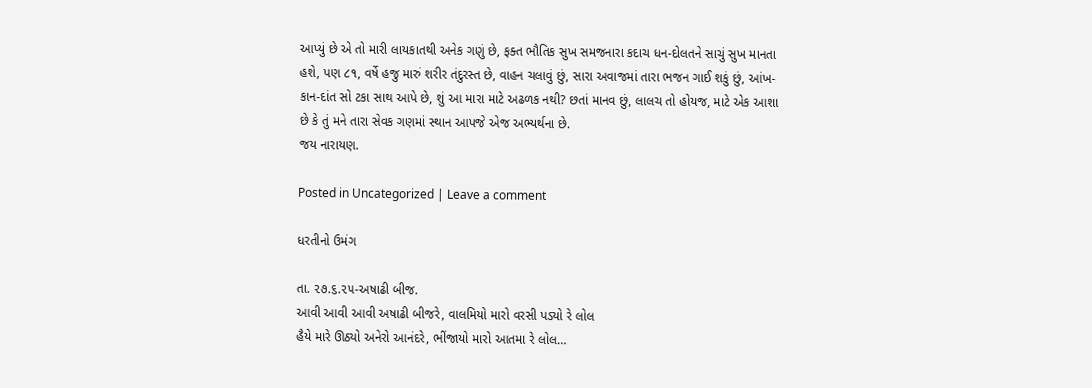આપ્યું છે એ તો મારી લાયકાતથી અનેક ગણું છે, ફક્ત ભૌતિક સુખ સમજનારા કદાચ ધન-દોલતને સાચું સુખ માનતા હશે, પણ ૮૧, વર્ષે હજુ મારું શરીર તંદુરસ્ત છે, વાહન ચલાવું છું, સારા અવાજમાં તારા ભજન ગાઈ શકું છું, આંખ-કાન-દાંત સો ટકા સાથ આપે છે, શું આ મારા માટે અઢળક નથી? છતાં માનવ છું, લાલચ તો હોયજ, માટે એક આશા છે કે તું મને તારા સેવક ગણમાં સ્થાન આપજે એજ અભ્યર્થના છે.
જય નારાયણ.

Posted in Uncategorized | Leave a comment

ધરતીનો ઉમંગ

તા. ૨૭.૬.૨૫-અષાઢી બીજ.
આવી આવી આવી અષાઢી બીજરે, વાલમિયો મારો વરસી પડ્યો રે લોલ
હૈયે મારે ઊઠ્યો અનેરો આનંદરે, ભીંજાયો મારો આતમા રે લોલ…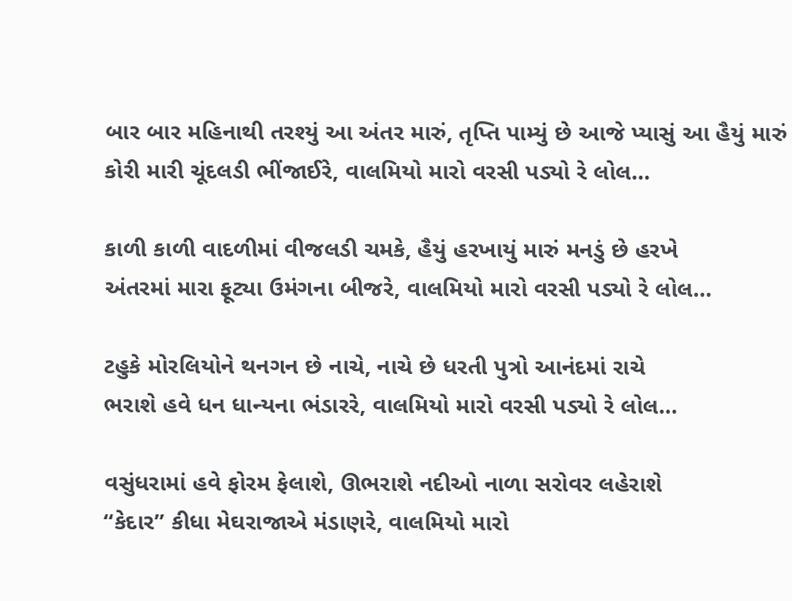બાર બાર મહિનાથી તરશ્યું આ અંતર મારું, તૃપ્તિ પામ્યું છે આજે પ્યાસું આ હૈયું મારું
કોરી મારી ચૂંદલડી ભીંજાઈરે, વાલમિયો મારો વરસી પડ્યો રે લોલ…

કાળી કાળી વાદળીમાં વીજલડી ચમકે, હૈયું હરખાયું મારું મનડું છે હરખે
અંતરમાં મારા ફૂટ્યા ઉમંગના બીજરે, વાલમિયો મારો વરસી પડ્યો રે લોલ…

ટહુકે મોરલિયોને થનગન છે નાચે, નાચે છે ધરતી પુત્રો આનંદમાં રાચે
ભરાશે હવે ધન ધાન્યના ભંડારરે, વાલમિયો મારો વરસી પડ્યો રે લોલ…

વસુંધરામાં હવે ફોરમ ફેલાશે, ઊભરાશે નદીઓ નાળા સરોવર લહેરાશે
“કેદાર” કીધા મેઘરાજાએ મંડાણરે, વાલમિયો મારો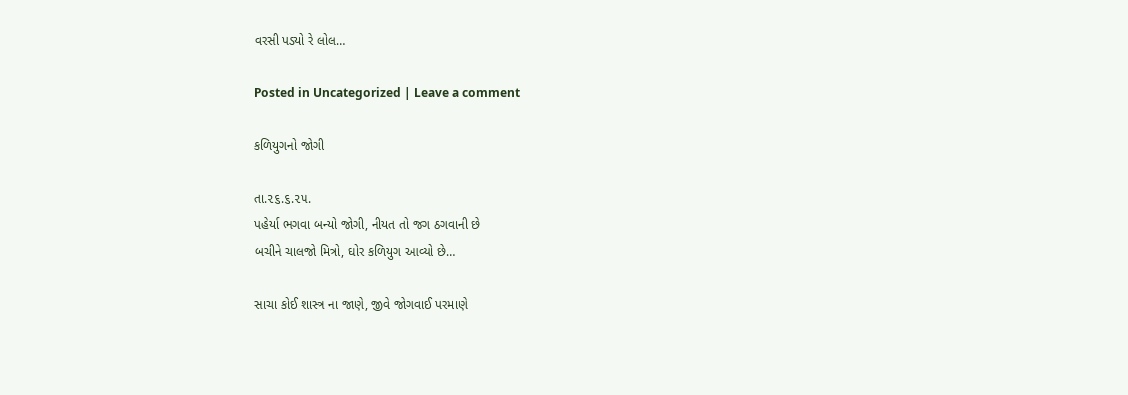વરસી પડ્યો રે લોલ…

Posted in Uncategorized | Leave a comment

કળિયુગનો જોગી

તા.૨૬.૬.૨૫.
પહેર્યા ભગવા બન્યો જોગી, નીયત તો જગ ઠગવાની છે
બચીને ચાલજો મિત્રો, ઘોર કળિયુગ આવ્યો છે…

સાચા કોઈ શાસ્ત્ર ના જાણે, જીવે જોગવાઈ પરમાણે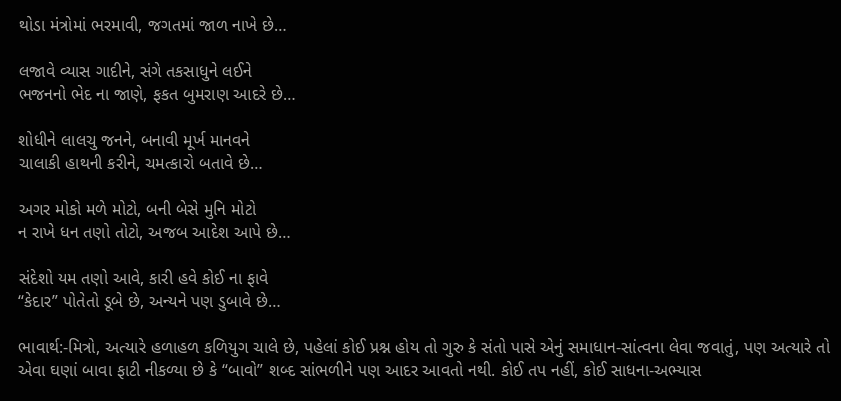થોડા મંત્રોમાં ભરમાવી, જગતમાં જાળ નાખે છે…

લજાવે વ્યાસ ગાદીને, સંગે તકસાધુને લઈને
ભજનનો ભેદ ના જાણે, ફકત બુમરાણ આદરે છે…

શોધીને લાલચુ જનને, બનાવી મૂર્ખ માનવને
ચાલાકી હાથની કરીને, ચમત્કારો બતાવે છે…

અગર મોકો મળે મોટો, બની બેસે મુનિ મોટો
ન રાખે ધન તણો તોટો, અજબ આદેશ આપે છે…

સંદેશો યમ તણો આવે, કારી હવે કોઈ ના ફાવે
“કેદાર” પોતેતો ડૂબે છે, અન્યને પણ ડુબાવે છે…

ભાવાર્થ:-મિત્રો, અત્યારે હળાહળ કળિયુગ ચાલે છે, પહેલાં કોઈ પ્રશ્ન હોય તો ગુરુ કે સંતો પાસે એનું સમાધાન-સાંત્વના લેવા જવાતું, પણ અત્યારે તો એવા ઘણાં બાવા ફાટી નીકળ્યા છે કે “બાવો” શબ્દ સાંભળીને પણ આદર આવતો નથી. કોઈ તપ નહીં, કોઈ સાધના-અભ્યાસ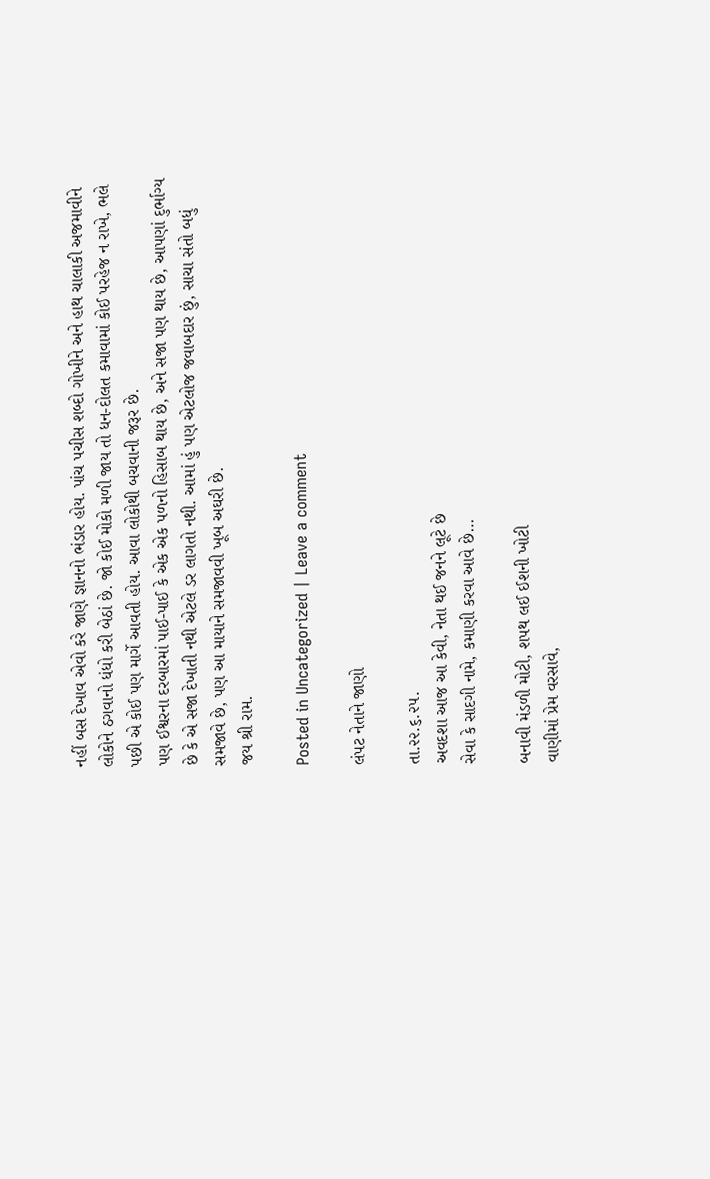નહીં બસ દેખાવ એવો કરે જાણે જ્ઞાનનો ભંડાર હોય. પાંચ પચીસ શબ્દો ગોખીને અને હાથ ચાલાકી અજમાવીને લોકોને ઠગવાનો ધંધો કરી બેઠાં છે. જો કોઈ મોકો મળી જાય તો ધન-દોલત કમાવામાં કોઈ પરહેજ ન રાખે, ભલે પછી એ કોઈ પણ માર્ગે આવતી હોય. આવા લોકોથી બચવાની જરૂર છે.
પણ ઈશ્વરના દરબારમાં પાઈ-પાઈ કે એક એક પળનો હિસાબ થાય છે, અને સજા પણ થાય છે, આપણાં દુર્ભાગ્ય છે કે એ સજા દેખાતી નથી એટલે ડર લાગતો નથી. આમાં હું પણ એટલોજ જવાબદાર છું, સાચા સંતો બધું સમજાવે છે, પણ આ માયાને સમજાવવી ખૂબ અઘરી છે.
જય શ્રી રામ.

Posted in Uncategorized | Leave a comment

લંપટ નેતાને જાણો

તા.૨૨.૬.૨૫.
અવદશા આજ આ કેવી, નેતા થઈ જનને લૂટે છે
સેવા કે સાદગી નામે, કમાણી કરવા આવે છે…

બનાવી મંડળી મોટી, શપથ લઈ ઈશની ખોટી
વાણીમાં પ્રેમ વરસાવે,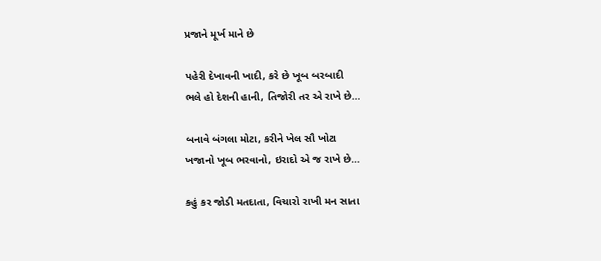પ્રજાને મૂર્ખ માને છે

પહેરી દેખાવની ખાદી, કરે છે ખૂબ બરબાદી
ભલે હો દેશની હાની, તિજોરી તર એ રાખે છે…

બનાવે બંગલા મોટા, કરીને ખેલ સૌ ખોટા
ખજાનો ખૂબ ભરવાનો, ઇરાદો એ જ રાખે છે…

કહું કર જોડી મતદાતા, વિચારો રાખી મન સાતા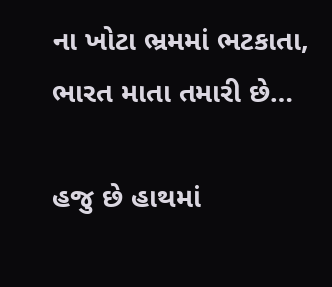ના ખોટા ભ્રમમાં ભટકાતા, ભારત માતા તમારી છે…

હજુ છે હાથમાં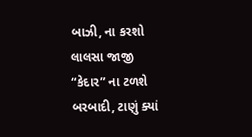બાઝી, ના કરશો લાલસા જાજી
“કેદાર” ના ટળશે બરબાદી, ટાણું ક્યાં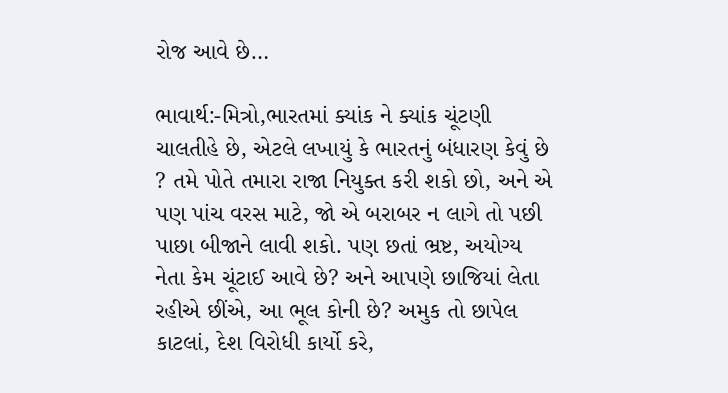રોજ આવે છે…

ભાવાર્થ:-મિત્રો,ભારતમાં ક્યાંક ને ક્યાંક ચૂંટણી ચાલતીહે છે, એટલે લખાયું કે ભારતનું બંધારણ કેવું છે ? તમે પોતે તમારા રાજા નિયુક્ત કરી શકો છો, અને એ પણ પાંચ વરસ માટે, જો એ બરાબર ન લાગે તો પછી પાછા બીજાને લાવી શકો. પણ છતાં ભ્રષ્ટ, અયોગ્ય નેતા કેમ ચૂંટાઈ આવે છે? અને આપણે છાજિયાં લેતા રહીએ છીંએ, આ ભૂલ કોની છે? અમુક તો છાપેલ કાટલાં, દેશ વિરોધી કાર્યો કરે,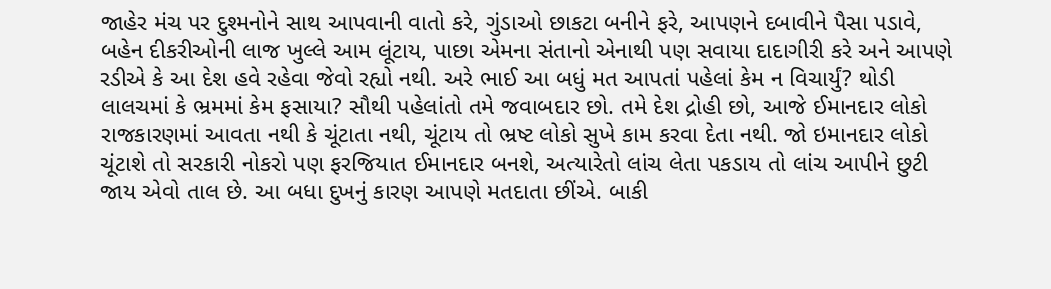જાહેર મંચ પર દુશ્મનોને સાથ આપવાની વાતો કરે, ગુંડાઓ છાકટા બનીને ફરે, આપણને દબાવીને પૈસા પડાવે, બહેન દીકરીઓની લાજ ખુલ્લે આમ લૂંટાય, પાછા એમના સંતાનો એનાથી પણ સવાયા દાદાગીરી કરે અને આપણે રડીએ કે આ દેશ હવે રહેવા જેવો રહ્યો નથી. અરે ભાઈ આ બધું મત આપતાં પહેલાં કેમ ન વિચાર્યું? થોડી લાલચમાં કે ભ્રમમાં કેમ ફસાયા? સૌથી પહેલાંતો તમે જવાબદાર છો. તમે દેશ દ્રોહી છો, આજે ઈમાનદાર લોકો રાજકારણમાં આવતા નથી કે ચૂંટાતા નથી, ચૂંટાય તો ભ્રષ્ટ લોકો સુખે કામ કરવા દેતા નથી. જો ઇમાનદાર લોકો ચૂંટાશે તો સરકારી નોકરો પણ ફરજિયાત ઈમાનદાર બનશે, અત્યારેતો લાંચ લેતા પકડાય તો લાંચ આપીને છુટી જાય એવો તાલ છે. આ બધા દુખનું કારણ આપણે મતદાતા છીંએ. બાકી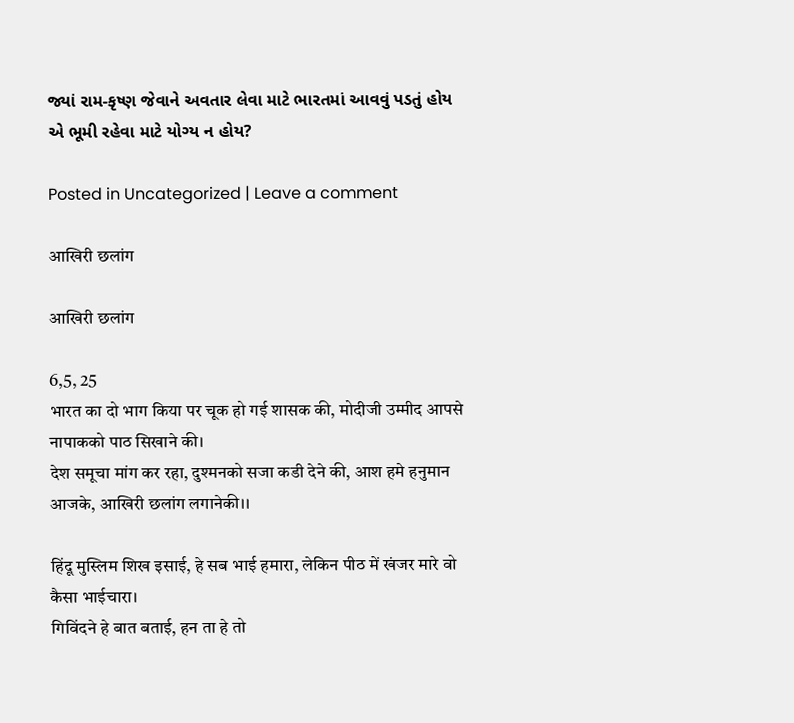જ્યાં રામ-કૃષ્ણ જેવાને અવતાર લેવા માટે ભારતમાં આવવું પડતું હોય એ ભૂમી રહેવા માટે યોગ્ય ન હોય?

Posted in Uncategorized | Leave a comment

आखिरी छलांग

आखिरी छलांग

6,5, 25
भारत का दो भाग किया पर चूक हो गई शासक की, मोदीजी उम्मीद आपसे नापाकको पाठ सिखाने की।
देश समूचा मांग कर रहा, दुश्मनको सजा कडी देने की, आश हमे हनुमान आजके, आखिरी छलांग लगानेकी।।

हिंदू मुस्लिम शिख इसाई, हे सब भाई हमारा, लेकिन पीठ में खंजर मारे वो कैसा भाईचारा।
गिविंदने हे बात बताई, हन ता हे तो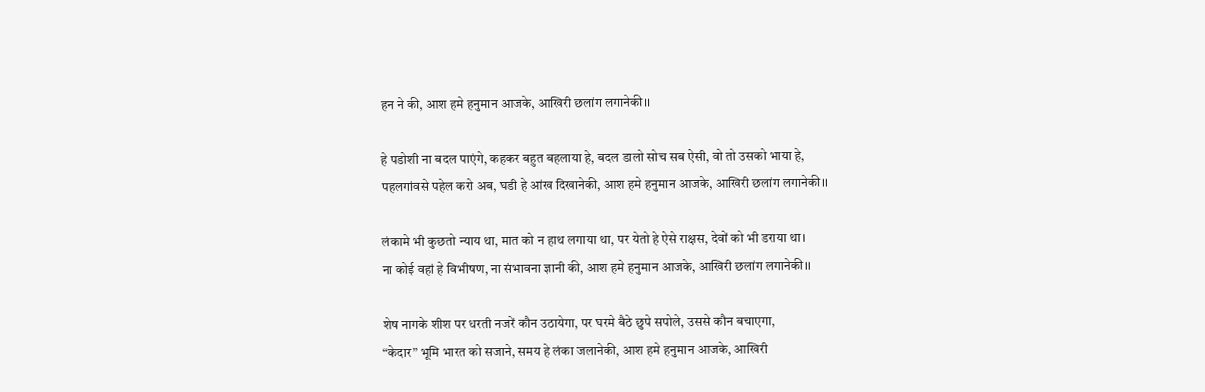हन ने की, आश हमे हनुमान आजके, आखिरी छलांग लगानेकी।।

हे पडोशी ना बदल पाएंगे, कहकर बहुत बहलाया हे, बदल डालो सोच सब ऐसी, वो तो उसको भाया हे,
पहलगांवसे पहेल करो अब, घडी हे आंख दिखानेकी, आश हमे हनुमान आजके, आखिरी छलांग लगानेकी।।

लंकामे भी कुछतो न्याय था, मात को न हाथ लगाया था, पर येतो हे ऐसे राक्षस, देवों को भी डराया था।
ना कोई वहां हे विभीषण, ना संभावना ज्ञानी की, आश हमे हनुमान आजके, आखिरी छलांग लगानेकी।।

शेष नागके शीश पर धरती नजरें कौन उठायेगा, पर घरमे बैठे छुपे सपोले, उससे कौन बचाएगा,
“केदार” भूमि भारत को सजाने, समय हे लंका जलानेकी, आश हमे हनुमान आजके, आखिरी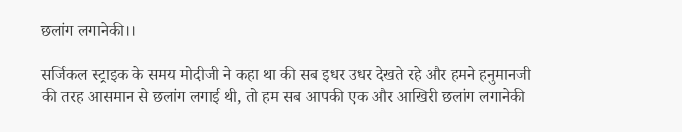छलांग लगानेकी।।

सर्जिकल स्ट्राइक के समय मोदीजी ने कहा था की सब इधर उधर देखते रहे और हमने हनुमानजी की तरह आसमान से छलांग लगाई थी, तो हम सब आपकी एक और आखिरी छलांग लगानेकी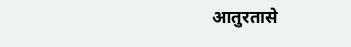आतुरतासे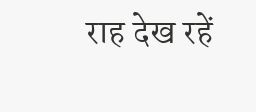राह देख रहें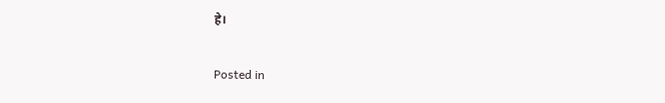हे।

Posted in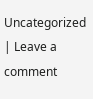Uncategorized | Leave a comment